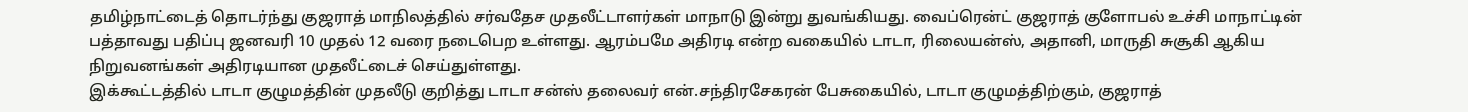தமிழ்நாட்டைத் தொடர்ந்து குஜராத் மாநிலத்தில் சர்வதேச முதலீட்டாளர்கள் மாநாடு இன்று துவங்கியது. வைப்ரென்ட் குஜராத் குளோபல் உச்சி மாநாட்டின் பத்தாவது பதிப்பு ஜனவரி 10 முதல் 12 வரை நடைபெற உள்ளது. ஆரம்பமே அதிரடி என்ற வகையில் டாடா, ரிலையன்ஸ், அதானி, மாருதி சுசூகி ஆகிய நிறுவனங்கள் அதிரடியான முதலீட்டைச் செய்துள்ளது.
இக்கூட்டத்தில் டாடா குழுமத்தின் முதலீடு குறித்து டாடா சன்ஸ் தலைவர் என்.சந்திரசேகரன் பேசுகையில், டாடா குழுமத்திற்கும், குஜராத்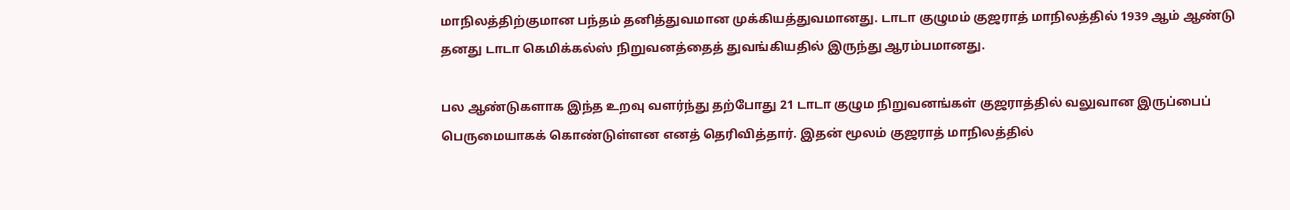மாநிலத்திற்குமான பந்தம் தனித்துவமான முக்கியத்துவமானது. டாடா குழுமம் குஜராத் மாநிலத்தில் 1939 ஆம் ஆண்டு தனது டாடா கெமிக்கல்ஸ் நிறுவனத்தைத் துவங்கியதில் இருந்து ஆரம்பமானது.

பல ஆண்டுகளாக இந்த உறவு வளர்ந்து தற்போது 21 டாடா குழும நிறுவனங்கள் குஜராத்தில் வலுவான இருப்பைப் பெருமையாகக் கொண்டுள்ளன எனத் தெரிவித்தார். இதன் மூலம் குஜராத் மாநிலத்தில்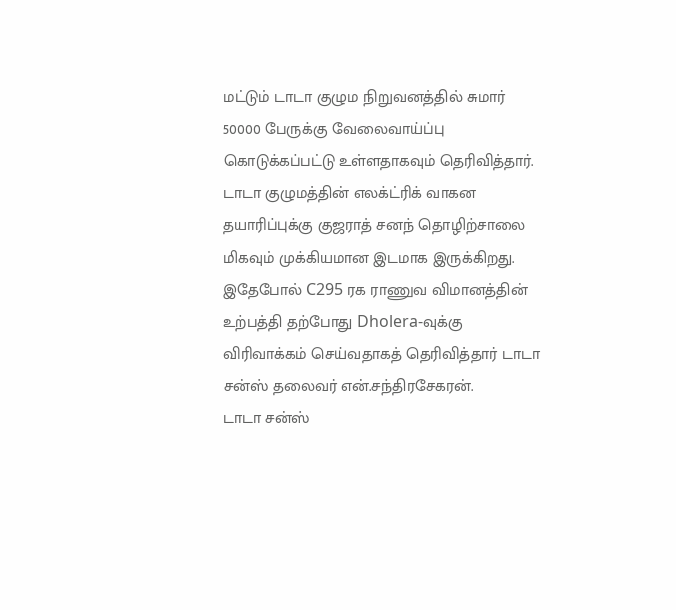மட்டும் டாடா குழும நிறுவனத்தில் சுமார் 50000 பேருக்கு வேலைவாய்ப்பு கொடுக்கப்பட்டு உள்ளதாகவும் தெரிவித்தார்.
டாடா குழுமத்தின் எலக்ட்ரிக் வாகன தயாரிப்புக்கு குஜராத் சனந் தொழிற்சாலை மிகவும் முக்கியமான இடமாக இருக்கிறது. இதேபோல் C295 ரக ராணுவ விமானத்தின் உற்பத்தி தற்போது Dholera-வுக்கு விரிவாக்கம் செய்வதாகத் தெரிவித்தார் டாடா சன்ஸ் தலைவர் என்.சந்திரசேகரன்.
டாடா சன்ஸ்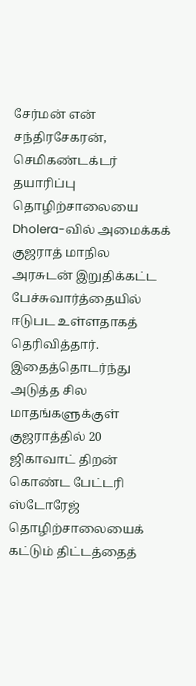சேர்மன் என் சந்திரசேகரன், செமிகண்டக்டர் தயாரிப்பு தொழிற்சாலையை Dholera-வில் அமைக்கக் குஜராத் மாநில அரசுடன் இறுதிக்கட்ட பேச்சுவார்த்தையில் ஈடுபட உள்ளதாகத் தெரிவித்தார்.
இதைத்தொடர்ந்து அடுத்த சில மாதங்களுக்குள் குஜராத்தில் 20 ஜிகாவாட் திறன் கொண்ட பேட்டரி ஸ்டோரேஜ் தொழிற்சாலையைக் கட்டும் திட்டத்தைத்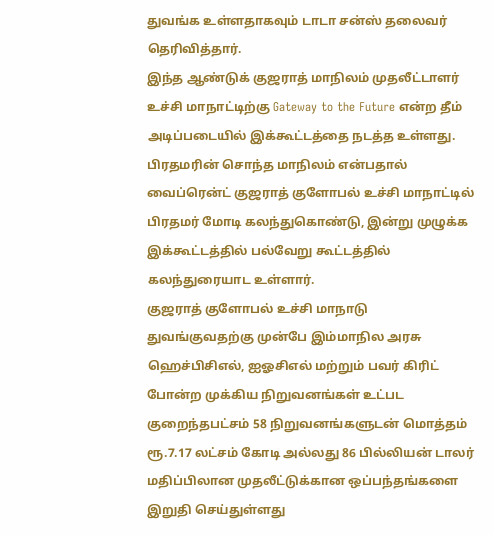துவங்க உள்ளதாகவும் டாடா சன்ஸ் தலைவர் தெரிவித்தார்.
இந்த ஆண்டுக் குஜராத் மாநிலம் முதலீட்டாளர் உச்சி மாநாட்டிற்கு Gateway to the Future என்ற தீம் அடிப்படையில் இக்கூட்டத்தை நடத்த உள்ளது. பிரதமரின் சொந்த மாநிலம் என்பதால் வைப்ரென்ட் குஜராத் குளோபல் உச்சி மாநாட்டில் பிரதமர் மோடி கலந்துகொண்டு, இன்று முழுக்க இக்கூட்டத்தில் பல்வேறு கூட்டத்தில் கலந்துரையாட உள்ளார்.
குஜராத் குளோபல் உச்சி மாநாடு துவங்குவதற்கு முன்பே இம்மாநில அரசு ஹெச்பிசிஎல், ஐஓசிஎல் மற்றும் பவர் கிரிட் போன்ற முக்கிய நிறுவனங்கள் உட்பட குறைந்தபட்சம் 58 நிறுவனங்களுடன் மொத்தம் ரூ.7.17 லட்சம் கோடி அல்லது 86 பில்லியன் டாலர் மதிப்பிலான முதலீட்டுக்கான ஒப்பந்தங்களை இறுதி செய்துள்ளது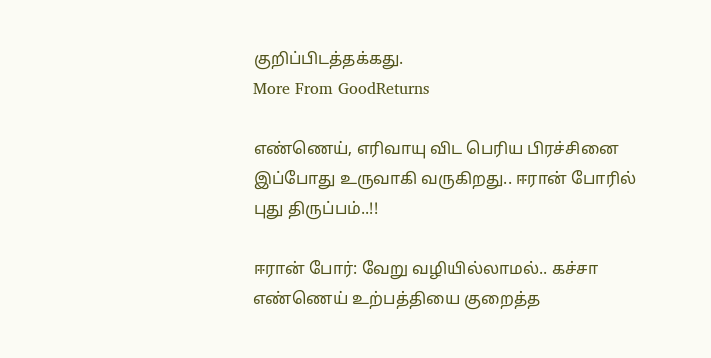குறிப்பிடத்தக்கது.
More From GoodReturns

எண்ணெய், எரிவாயு விட பெரிய பிரச்சினை இப்போது உருவாகி வருகிறது.. ஈரான் போரில் புது திருப்பம்..!!

ஈரான் போர்: வேறு வழியில்லாமல்.. கச்சா எண்ணெய் உற்பத்தியை குறைத்த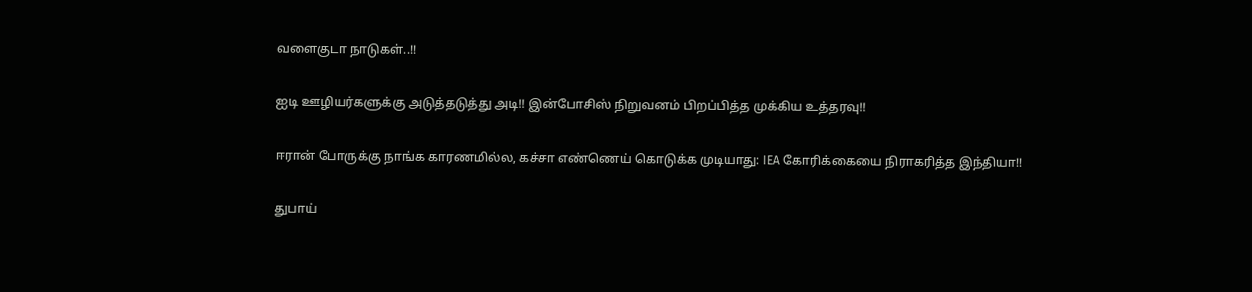வளைகுடா நாடுகள்..!!

ஐடி ஊழியர்களுக்கு அடுத்தடுத்து அடி!! இன்போசிஸ் நிறுவனம் பிறப்பித்த முக்கிய உத்தரவு!!

ஈரான் போருக்கு நாங்க காரணமில்ல, கச்சா எண்ணெய் கொடுக்க முடியாது: IEA கோரிக்கையை நிராகரித்த இந்தியா!!

துபாய்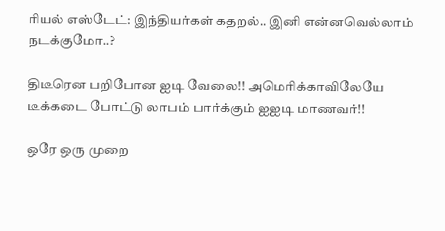ரியல் எஸ்டேட்: இந்தியர்கள் கதறல்.. இனி என்னவெல்லாம் நடக்குமோ..?

திடீரென பறிபோன ஐடி வேலை!! அமெரிக்காவிலேயே டீக்கடை போட்டு லாபம் பார்க்கும் ஐஐடி மாணவர்!!

ஒரே ஒரு முறை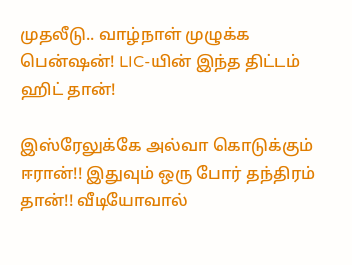முதலீடு.. வாழ்நாள் முழுக்க பென்ஷன்! LIC-யின் இந்த திட்டம் ஹிட் தான்!

இஸ்ரேலுக்கே அல்வா கொடுக்கும் ஈரான்!! இதுவும் ஒரு போர் தந்திரம் தான்!! வீடியோவால்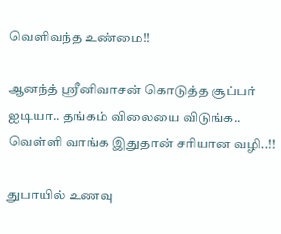வெளிவந்த உண்மை!!

ஆனந்த் ஸ்ரீனிவாசன் கொடுத்த சூப்பர் ஐடியா.. தங்கம் விலையை விடுங்க.. வெள்ளி வாங்க இதுதான் சரியான வழி..!!

துபாயில் உணவு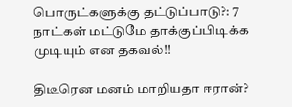பொருட்களுக்கு தட்டுப்பாடு?: 7 நாட்கள் மட்டுமே தாக்குப்பிடிக்க முடியும் என தகவல்!!

திடீரென மனம் மாறியதா ஈரான்?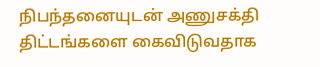நிபந்தனையுடன் அணுசக்தி திட்டங்களை கைவிடுவதாக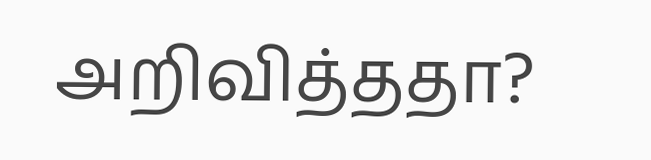அறிவித்ததா?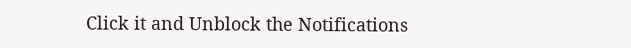Click it and Unblock the Notifications